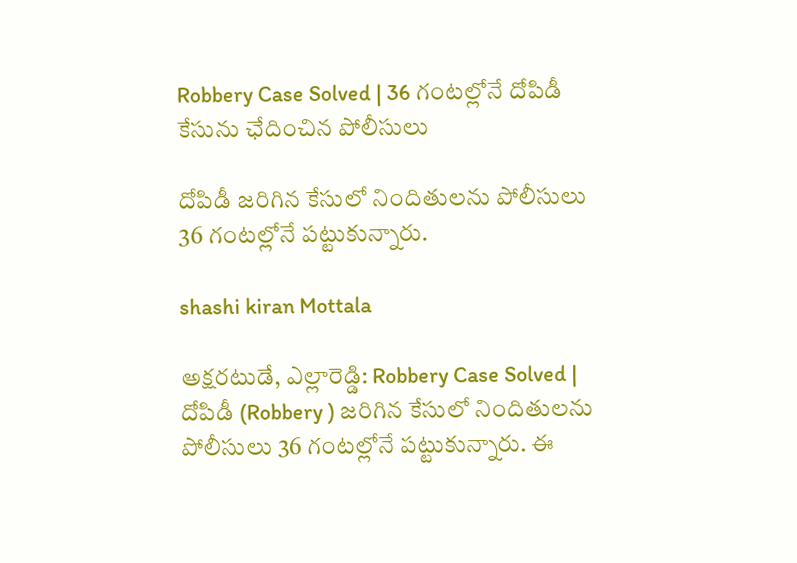Robbery Case Solved | 36 గంటల్లోనే దోపిడీ కేసును ఛేదించిన పోలీసులు

దోపిడీ జరిగిన కేసులో నిందితులను పోలీసులు 36 గంటల్లోనే పట్టుకున్నారు.

shashi kiran Mottala

అక్షరటుడే, ఎల్లారెడ్డి: Robbery Case Solved | దోపిడీ (Robbery ) జరిగిన కేసులో నిందితులను పోలీసులు 36 గంటల్లోనే పట్టుకున్నారు. ఈ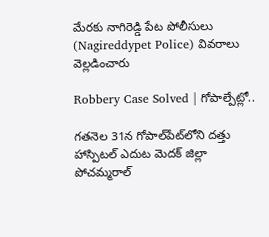మేరకు నాగిరెడ్డి పేట పోలీసులు (Nagireddypet Police) వివరాలు వెల్లడించారు

Robbery Case Solved | గోపాల్పేట్లో..

గతనెల 31న గోపాల్‌పేట్‌లోని దత్తు హాస్పిటల్ ఎదుట మెదక్ జిల్లా పోచమ్మరాల్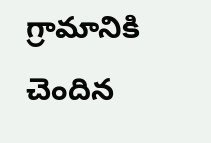గ్రామానికి చెందిన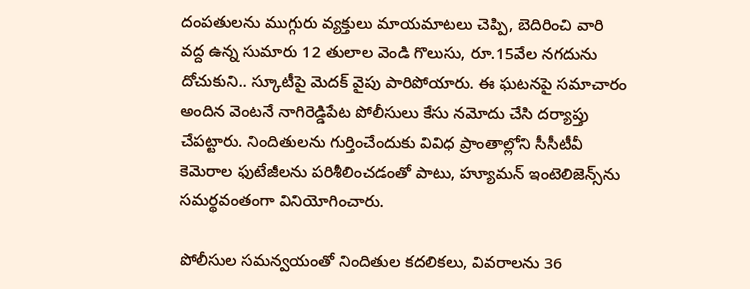దంపతులను ముగ్గురు వ్యక్తులు మాయమాటలు చెప్పి, బెదిరించి వారి వద్ద ఉన్న సుమారు 12 తులాల వెండి గొలుసు, రూ.15వేల నగదును దోచుకుని.. స్కూటీపై మెదక్ వైపు పారిపోయారు. ఈ ఘటనపై సమాచారం అందిన వెంటనే నాగిరెడ్డిపేట పోలీసులు కేసు నమోదు చేసి దర్యాప్తు చేపట్టారు. నిందితులను గుర్తించేందుకు వివిధ ప్రాంతాల్లోని సీసీటీవీ కెమెరాల ఫుటేజీలను పరిశీలించడంతో పాటు, హ్యూమన్ ఇంటెలిజెన్స్‌ను సమర్థవంతంగా వినియోగించారు.

పోలీసుల సమన్వయంతో నిందితుల కదలికలు, వివరాలను 36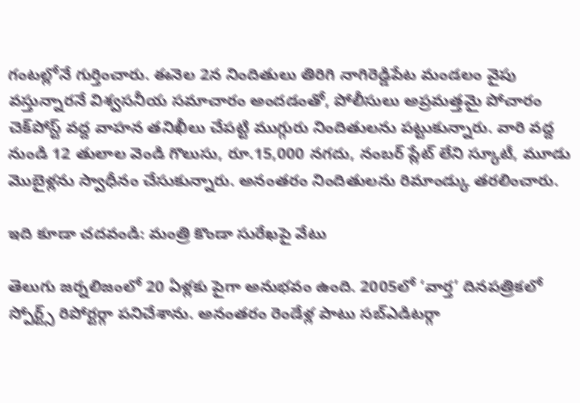గంటల్లోనే గుర్తించారు. ఈనెల 2న నిందితులు తిరిగి నాగిరెడ్డిపేట మండలం వైపు వస్తున్నారనే విశ్వసనీయ సమాచారం అందడంతో, పోలీసులు అప్రమత్తమై పోచారం చెక్‌పోస్ట్ వద్ద వాహన తనిఖీలు చేపట్టి ముగ్గురు నిందితులను పట్టుకున్నారు. వారి వద్ద నుండి 12 తులాల వెండి గొలుసు, రూ.15,000 నగదు, నంబర్ ప్లేట్ లేని స్కూటీ, మూడు మొబైళ్లను స్వాధీనం చేసుకున్నారు. అనంతరం నిందితులను రిమాండ్కు తరలించారు.

ఇది కూడా చదవండి: మంత్రి కొండా సురేఖపై వేటు

తెలుగు జర్నలిజంలో 20 ఏళ్లకు పైగా అనుభవం ఉంది. 2005లో ‘వార్త’ దినపత్రికలో స్పోర్ట్స్ రిపోర్టర్గా పనిచేశాను. అనంతరం రెండేళ్ల పాటు సబ్ఎడిటర్గా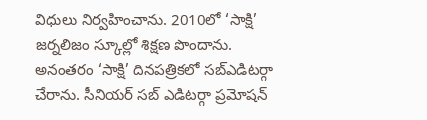విధులు నిర్వహించాను. 2010లో ‘సాక్షి’ జర్నలిజం స్కూల్లో శిక్షణ పొందాను. అనంతరం ‘సాక్షి’ దినపత్రికలో సబ్ఎడిటర్గా చేరాను. సీనియర్ సబ్ ఎడిటర్గా ప్రమోషన్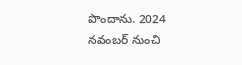పొందాను. 2024 నవంబర్ నుంచి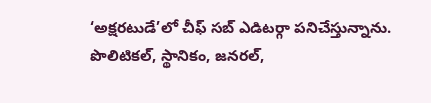‘అక్షరటుడే’లో చీఫ్ సబ్ ఎడిటర్గా పనిచేస్తున్నాను. పొలిటికల్, స్థానికం, జనరల్,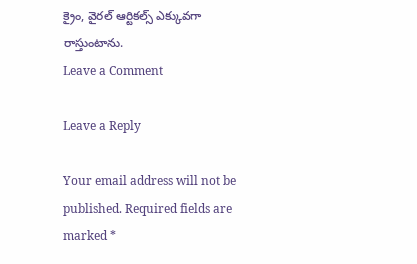క్రైం, వైరల్ ఆర్టికల్స్ ఎక్కువగా రాస్తుంటాను.
Leave a Comment

Leave a Reply

Your email address will not be published. Required fields are marked *